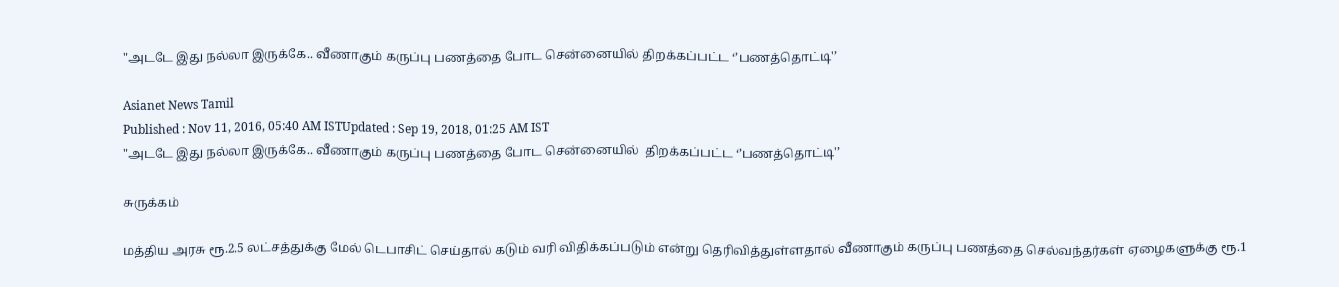"அடடே இது நல்லா இருக்கே.. வீணாகும் கருப்பு பணத்தை போட சென்னையில் திறக்கப்பட்ட ‘’பணத்தொட்டி'’

Asianet News Tamil
Published : Nov 11, 2016, 05:40 AM ISTUpdated : Sep 19, 2018, 01:25 AM IST
"அடடே இது நல்லா இருக்கே.. வீணாகும் கருப்பு பணத்தை போட சென்னையில்  திறக்கப்பட்ட ‘’பணத்தொட்டி'’

சுருக்கம்

மத்திய அரசு ரூ.2.5 லட்சத்துக்கு மேல் டெபாசிட் செய்தால் கடும் வரி விதிக்கப்படும் என்று தெரிவித்துள்ளதால் வீணாகும் கருப்பு பணத்தை செல்வந்தர்கள் ஏழைகளுக்கு ரூ.1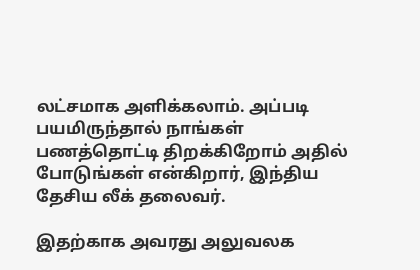லட்சமாக அளிக்கலாம். அப்படி பயமிருந்தால் நாங்கள் பணத்தொட்டி திறக்கிறோம் அதில் போடுங்கள் என்கிறார், இந்திய தேசிய லீக் தலைவர்.

இதற்காக அவரது அலுவலக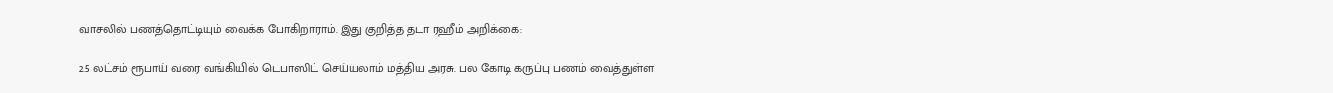வாசலில் பணத்தொட்டியும் வைக்க போகிறாராம். இது குறித்த தடா ரஹீம் அறிக்கை:

2.5 லட்சம் ரூபாய் வரை வங்கியில் டெபாஸிட் செய்யலாம் மத்திய அரசு. பல கோடி கருப்பு பணம் வைத்துள்ள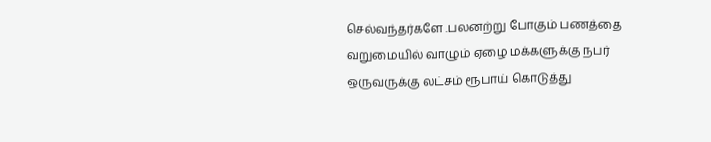செல்வந்தர்களே .பலனற்று போகும் பணத்தை வறுமையில் வாழும் ஏழை மக்களுக்கு நபர் ஒருவருக்கு லட்சம் ரூபாய் கொடுத்து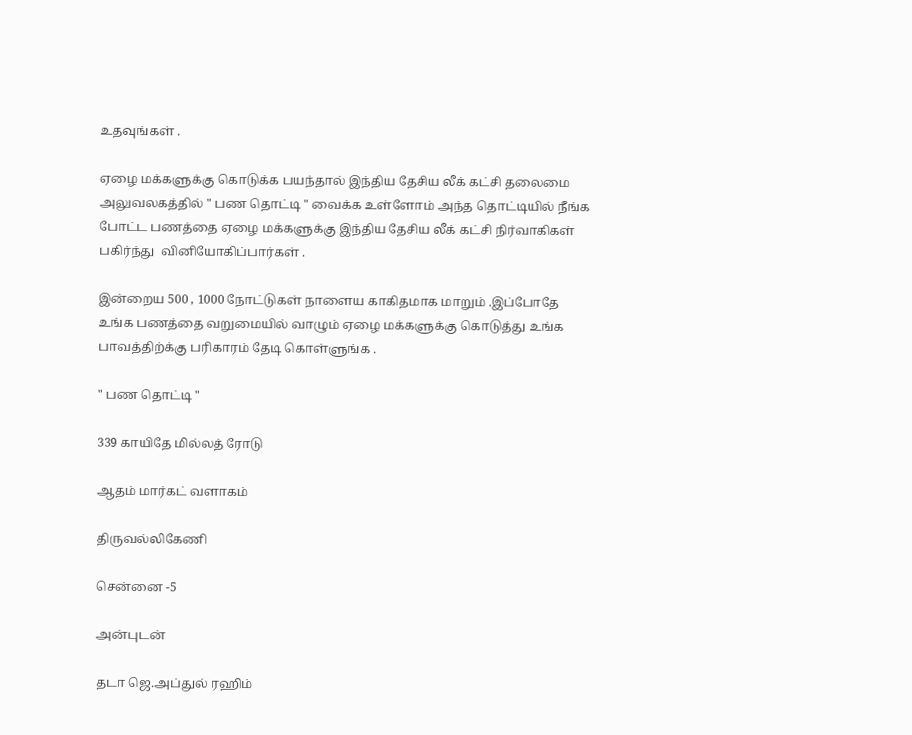உதவுங்கள் .

ஏழை மக்களுக்கு கொடுக்க பயந்தால் இந்திய தேசிய லீக் கட்சி தலைமை அலுவலகத்தில் " பண தொட்டி " வைக்க உள்ளோம் அந்த தொட்டியில் நீங்க போட்ட பணத்தை ஏழை மக்களுக்கு இந்திய தேசிய லீக் கட்சி நிர்வாகிகள் பகிர்ந்து  வினியோகிப்பார்கள் .

இன்றைய 500 , 1000 நோட்டுகள் நாளைய காகிதமாக மாறும் .இப்போதே உங்க பணத்தை வறுமையில் வாழும் ஏழை மக்களுக்கு கொடுத்து உங்க பாவத்திற்க்கு பரிகாரம் தேடி கொள்ளுங்க .

" பண தொட்டி "

339 காயிதே மில்லத் ரோடு

ஆதம் மார்கட் வளாகம்

திருவல்லிகேணி

சென்னை -5

அன்புடன்

தடா ஜெ.அப்துல் ரஹிம்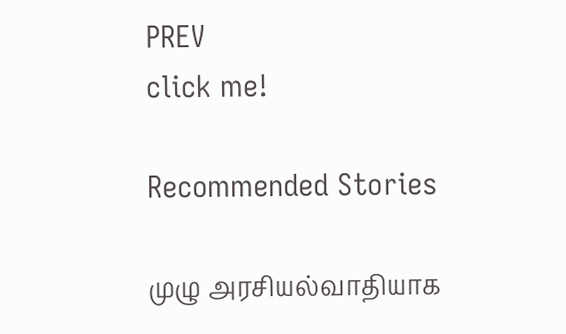PREV
click me!

Recommended Stories

முழு அரசியல்வாதியாக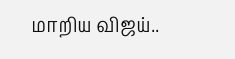மாறிய விஜய்..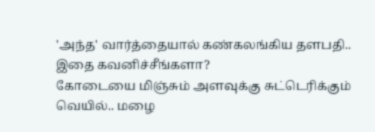'அந்த' வார்த்தையால் கண்கலங்கிய தளபதி.. இதை கவனிச்சீங்களா?
கோடையை மிஞ்சும் அளவுக்கு சுட்டெரிக்கும் வெயில்.. மழை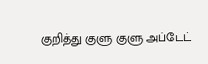குறித்து குளு குளு அப்டேட்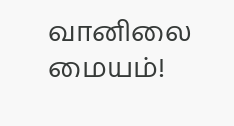வானிலை மையம்!